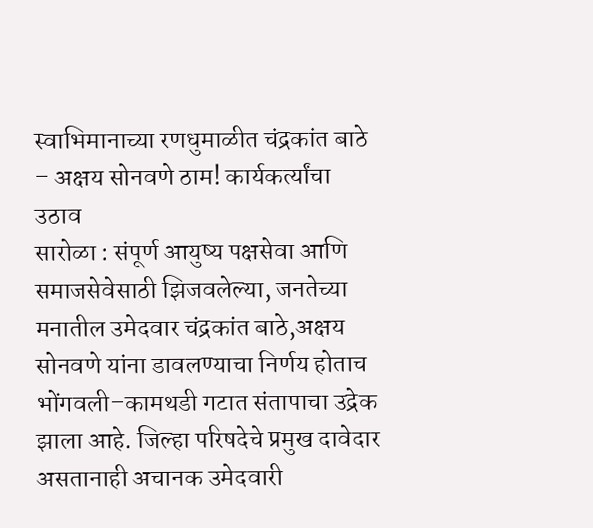स्वाभिमानाच्या रणधुमाळीत चंद्रकांत बाठे – अक्षय सोनवणे ठाम! कार्यकर्त्यांचा उठाव
सारोळा : संपूर्ण आयुष्य पक्षसेवा आणि समाजसेवेसाठी झिजवलेल्या, जनतेच्या मनातील उमेदवार चंद्रकांत बाठे,अक्षय सोनवणे यांना डावलण्याचा निर्णय होताच भोंगवली–कामथडी गटात संतापाचा उद्रेक झाला आहे. जिल्हा परिषदेचे प्रमुख दावेदार असतानाही अचानक उमेदवारी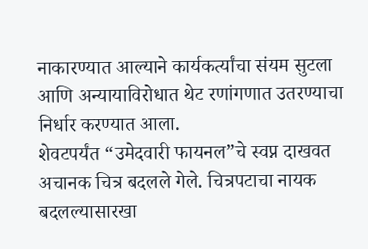नाकारण्यात आल्याने कार्यकर्त्यांचा संयम सुटला आणि अन्यायाविरोधात थेट रणांगणात उतरण्याचा निर्धार करण्यात आला.
शेवटपर्यंत “उमेदवारी फायनल”चे स्वप्न दाखवत अचानक चित्र बदलले गेले. चित्रपटाचा नायक बदलल्यासारखा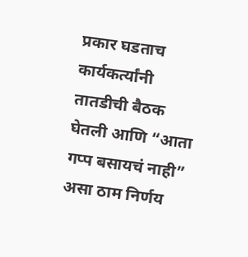प्रकार घडताच कार्यकर्त्यांनी तातडीची बैठक घेतली आणि “आता गप्प बसायचं नाही” असा ठाम निर्णय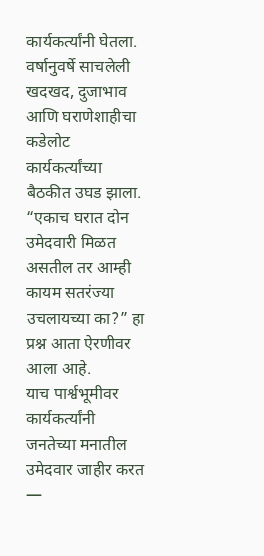कार्यकर्त्यांनी घेतला. वर्षानुवर्षे साचलेली खदखद, दुजाभाव आणि घराणेशाहीचा कडेलोट कार्यकर्त्यांच्या बैठकीत उघड झाला.
“एकाच घरात दोन उमेदवारी मिळत असतील तर आम्ही कायम सतरंज्या उचलायच्या का?” हा प्रश्न आता ऐरणीवर आला आहे.
याच पार्श्वभूमीवर कार्यकर्त्यांनी जनतेच्या मनातील उमेदवार जाहीर करत —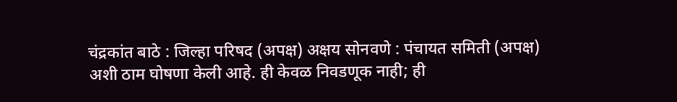चंद्रकांत बाठे : जिल्हा परिषद (अपक्ष) अक्षय सोनवणे : पंचायत समिती (अपक्ष)
अशी ठाम घोषणा केली आहे. ही केवळ निवडणूक नाही; ही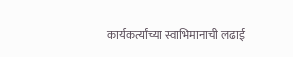कार्यकर्त्यांच्या स्वाभिमानाची लढाई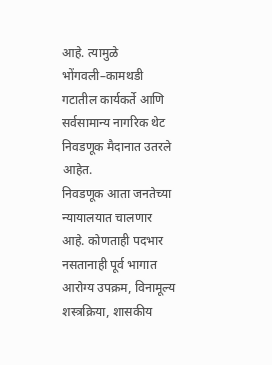आहे. त्यामुळे भोंगवली–कामथडी गटातील कार्यकर्ते आणि सर्वसामान्य नागरिक थेट निवडणूक मैदानात उतरले आहेत.
निवडणूक आता जनतेच्या न्यायालयात चालणार आहे. कोणताही पदभार नसतानाही पूर्व भागात आरोग्य उपक्रम, विनामूल्य शस्त्रक्रिया, शासकीय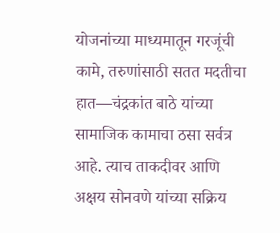योजनांच्या माध्यमातून गरजूंची कामे, तरुणांसाठी सतत मदतीचा हात—चंद्रकांत बाठे यांच्या सामाजिक कामाचा ठसा सर्वत्र आहे. त्याच ताकदीवर आणि अक्षय सोनवणे यांच्या सक्रिय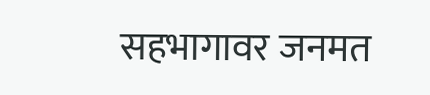सहभागावर जनमत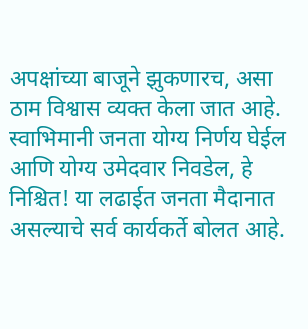अपक्षांच्या बाजूने झुकणारच, असा ठाम विश्वास व्यक्त केला जात आहे.
स्वाभिमानी जनता योग्य निर्णय घेईल आणि योग्य उमेदवार निवडेल, हे निश्चित! या लढाईत जनता मैदानात असल्याचे सर्व कार्यकर्ते बोलत आहे.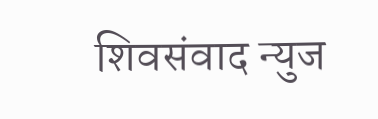शिवसंवाद न्युज